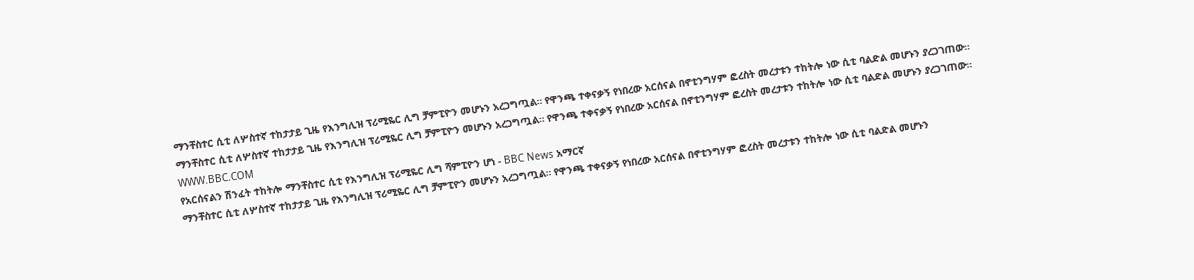ማንቸስተር ሲቲ ለሦስተኛ ተከታታይ ጊዜ የእንግሊዝ ፕሪሚዬር ሊግ ቻምፒዮን መሆኑን አረጋግጧል። የዋንጫ ተቀናቃኝ የነበረው አርሰናል በኖቲንግሃም ፎረስት መረታቱን ተከትሎ ነው ሲቲ ባልድል መሆኑን ያረጋገጠው።
ማንቸስተር ሲቲ ለሦስተኛ ተከታታይ ጊዜ የእንግሊዝ ፕሪሚዬር ሊግ ቻምፒዮን መሆኑን አረጋግጧል። የዋንጫ ተቀናቃኝ የነበረው አርሰናል በኖቲንግሃም ፎረስት መረታቱን ተከትሎ ነው ሲቲ ባልድል መሆኑን ያረጋገጠው።
WWW.BBC.COM
የአርሰናልን ሽንፈት ተከትሎ ማንቸስተር ሲቲ የእንግሊዝ ፕሪሚዬር ሊግ ሻምፒዮን ሆነ - BBC News አማርኛ
ማንቸስተር ሲቲ ለሦስተኛ ተከታታይ ጊዜ የእንግሊዝ ፕሪሚዬር ሊግ ቻምፒዮን መሆኑን አረጋግጧል። የዋንጫ ተቀናቃኝ የነበረው አርሰናል በኖቲንግሃም ፎረስት መረታቱን ተከትሎ ነው ሲቲ ባልድል መሆኑን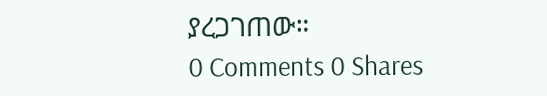ያረጋገጠው።
0 Comments 0 Shares